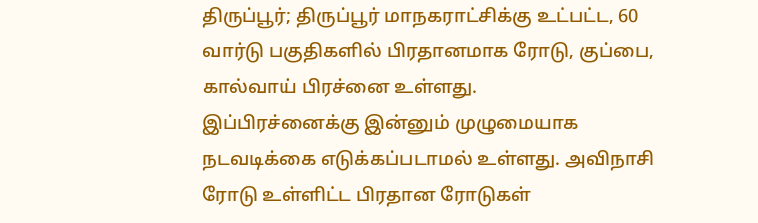திருப்பூர்; திருப்பூர் மாநகராட்சிக்கு உட்பட்ட, 60 வார்டு பகுதிகளில் பிரதானமாக ரோடு, குப்பை, கால்வாய் பிரச்னை உள்ளது.
இப்பிரச்னைக்கு இன்னும் முழுமையாக நடவடிக்கை எடுக்கப்படாமல் உள்ளது. அவிநாசி ரோடு உள்ளிட்ட பிரதான ரோடுகள்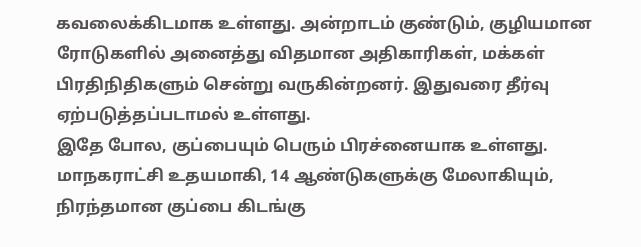கவலைக்கிடமாக உள்ளது. அன்றாடம் குண்டும், குழியமான ரோடுகளில் அனைத்து விதமான அதிகாரிகள், மக்கள் பிரதிநிதிகளும் சென்று வருகின்றனர். இதுவரை தீர்வு ஏற்படுத்தப்படாமல் உள்ளது.
இதே போல, குப்பையும் பெரும் பிரச்னையாக உள்ளது. மாநகராட்சி உதயமாகி, 14 ஆண்டுகளுக்கு மேலாகியும், நிரந்தமான குப்பை கிடங்கு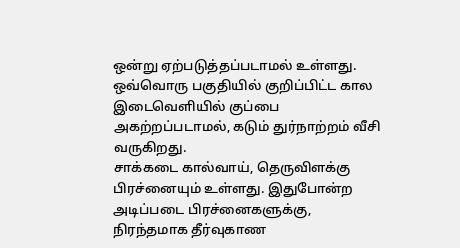ஒன்று ஏற்படுத்தப்படாமல் உள்ளது. ஒவ்வொரு பகுதியில் குறிப்பிட்ட கால இடைவெளியில் குப்பை அகற்றப்படாமல், கடும் துர்நாற்றம் வீசி வருகிறது.
சாக்கடை கால்வாய், தெருவிளக்கு பிரச்னையும் உள்ளது. இதுபோன்ற அடிப்படை பிரச்னைகளுக்கு, நிரந்தமாக தீர்வுகாண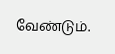வேண்டும்.